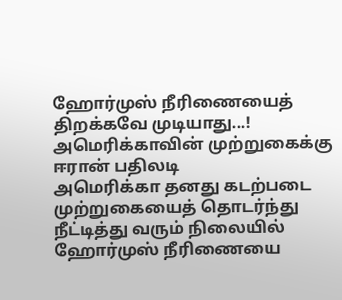ஹோர்முஸ் நீரிணையைத் திறக்கவே முடியாது...! அமெரிக்காவின் முற்றுகைக்கு ஈரான் பதிலடி
அமெரிக்கா தனது கடற்படை முற்றுகையைத் தொடர்ந்து நீட்டித்து வரும் நிலையில் ஹோர்முஸ் நீரிணையை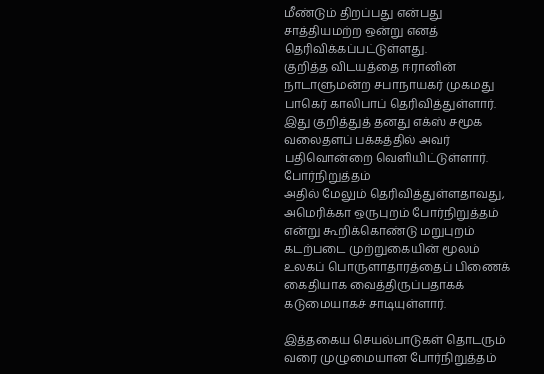மீண்டும் திறப்பது என்பது சாத்தியமற்ற ஒன்று எனத் தெரிவிக்கப்பட்டுள்ளது.
குறித்த விடயத்தை ஈரானின் நாடாளுமன்ற சபாநாயகர் முகமது பாகெர் காலிபாப் தெரிவித்துள்ளார்.
இது குறித்துத் தனது எக்ஸ் சமூக வலைதளப் பக்கத்தில் அவர் பதிவொன்றை வெளியிட்டுள்ளார்.
போர்நிறுத்தம்
அதில் மேலும் தெரிவித்துள்ளதாவது, அமெரிக்கா ஒருபுறம் போர்நிறுத்தம் என்று கூறிக்கொண்டு மறுபுறம் கடற்படை முற்றுகையின் மூலம் உலகப் பொருளாதாரத்தைப் பிணைக் கைதியாக வைத்திருப்பதாகக் கடுமையாகச் சாடியுள்ளார்.

இத்தகைய செயல்பாடுகள் தொடரும் வரை முழுமையான போர்நிறுத்தம்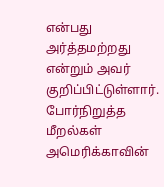என்பது அர்த்தமற்றது என்றும் அவர் குறிப்பிட்டுள்ளார்.
போர்நிறுத்த மீறல்கள்
அமெரிக்காவின்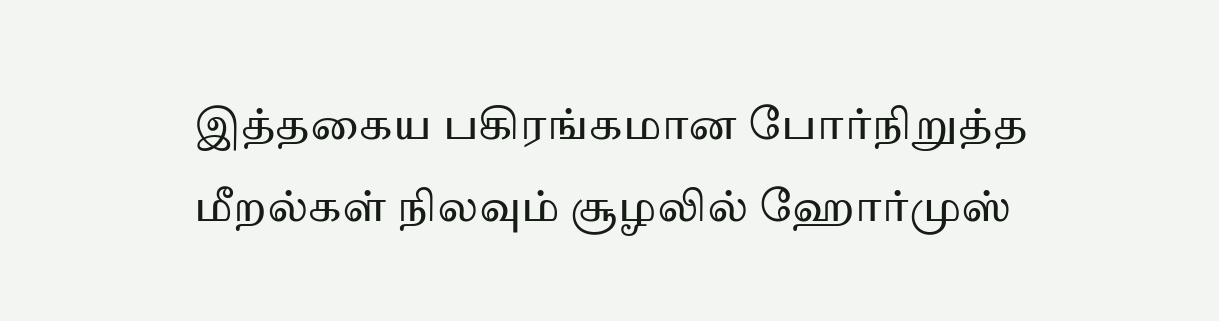இத்தகைய பகிரங்கமான போர்நிறுத்த மீறல்கள் நிலவும் சூழலில் ஹோர்முஸ்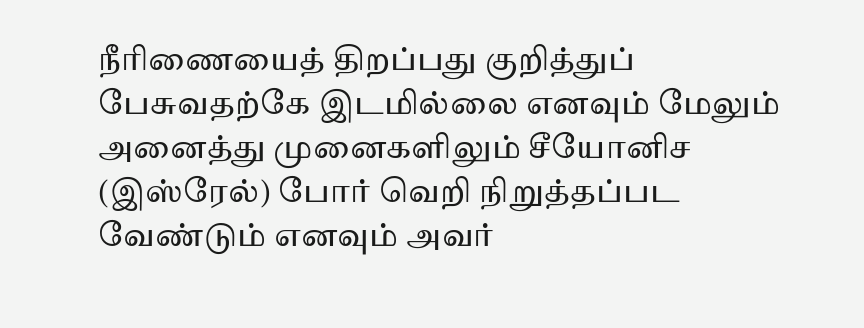நீரிணையைத் திறப்பது குறித்துப் பேசுவதற்கே இடமில்லை எனவும் மேலும் அனைத்து முனைகளிலும் சீயோனிச (இஸ்ரேல்) போர் வெறி நிறுத்தப்பட வேண்டும் எனவும் அவர்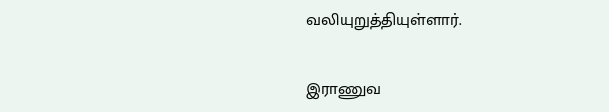வலியுறுத்தியுள்ளார்.

இராணுவ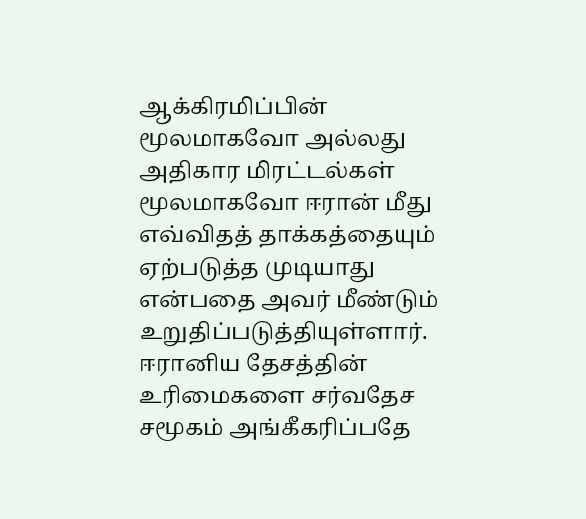ஆக்கிரமிப்பின் மூலமாகவோ அல்லது அதிகார மிரட்டல்கள் மூலமாகவோ ஈரான் மீது எவ்விதத் தாக்கத்தையும் ஏற்படுத்த முடியாது என்பதை அவர் மீண்டும் உறுதிப்படுத்தியுள்ளார்.
ஈரானிய தேசத்தின் உரிமைகளை சர்வதேச சமூகம் அங்கீகரிப்பதே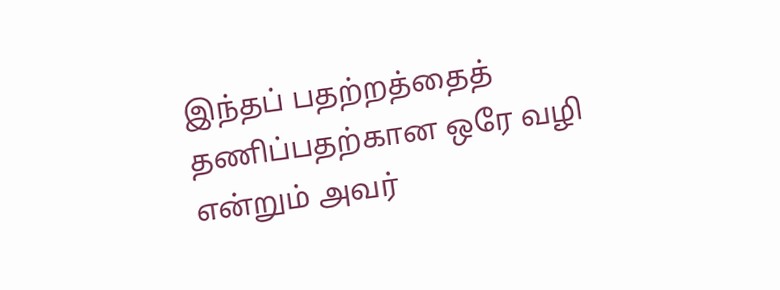இந்தப் பதற்றத்தைத் தணிப்பதற்கான ஒரே வழி என்றும் அவர்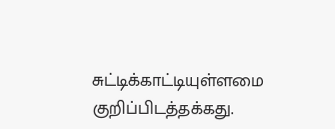சுட்டிக்காட்டியுள்ளமை குறிப்பிடத்தக்கது.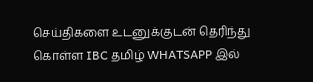செய்திகளை உடனுக்குடன் தெரிந்து கொள்ள IBC தமிழ் WHATSAPP இல்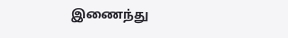இணைந்து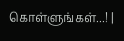கொள்ளுங்கள்...! |